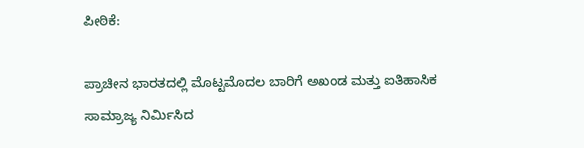ಪೀಠಿಕೆ:

ಪ್ರಾಚೀನ ಭಾರತದಲ್ಲಿ ಮೊಟ್ಟಮೊದಲ ಬಾರಿಗೆ ಅಖಂಡ ಮತ್ತು ಐತಿಹಾಸಿಕ ಸಾಮ್ರಾಜ್ಯ ನಿರ್ಮಿಸಿದ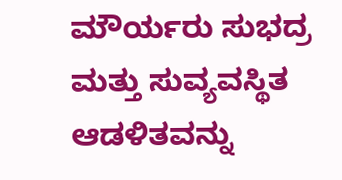ಮೌರ್ಯರು ಸುಭದ್ರ ಮತ್ತು ಸುವ್ಯವಸ್ಥಿತ ಆಡಳಿತವನ್ನು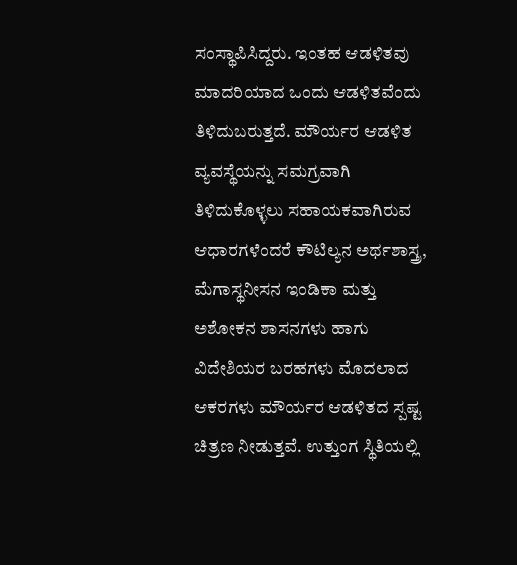ಸಂಸ್ಥಾಪಿಸಿದ್ದರು. ಇಂತಹ ಆಡಳಿತವು ಮಾದರಿಯಾದ ಒಂದು ಆಡಳಿತವೆಂದು ತಿಳಿದುಬರುತ್ತದೆ. ಮೌರ್ಯರ ಆಡಳಿತ ವ್ಯವಸ್ಥೆಯನ್ನು ಸಮಗ್ರವಾಗಿ ತಿಳಿದುಕೊಳ್ಳಲು ಸಹಾಯಕವಾಗಿರುವ ಆಧಾರಗಳೆಂದರೆ ಕೌಟಿಲ್ಯನ ಅರ್ಥಶಾಸ್ತ್ರ, ಮೆಗಾಸ್ಥನೀಸನ ಇಂಡಿಕಾ ಮತ್ತು ಅಶೋಕನ ಶಾಸನಗಳು ಹಾಗು ವಿದೇಶಿಯರ ಬರಹಗಳು ಮೊದಲಾದ ಆಕರಗಳು ಮೌರ್ಯರ ಆಡಳಿತದ ಸ್ಪಷ್ಟ ಚಿತ್ರಣ ನೀಡುತ್ತವೆ. ಉತ್ತುಂಗ ಸ್ಥಿತಿಯಲ್ಲಿ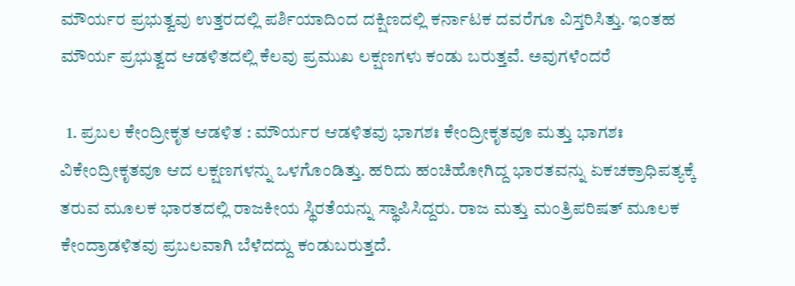ಮೌರ್ಯರ ಪ್ರಭುತ್ವವು ಉತ್ತರದಲ್ಲಿ ಪರ್ಶಿಯಾದಿಂದ ದಕ್ಷಿಣದಲ್ಲಿ ಕರ್ನಾಟಕ ದವರೆಗೂ ವಿಸ್ತರಿಸಿತ್ತು. ಇಂತಹ ಮೌರ್ಯ ಪ್ರಭುತ್ವದ ಆಡಳಿತದಲ್ಲಿ ಕೆಲವು ಪ್ರಮುಖ ಲಕ್ಷಣಗಳು ಕಂಡು ಬರುತ್ತವೆ. ಅವುಗಳೆಂದರೆ

  1. ಪ್ರಬಲ ಕೇಂದ್ರೀಕೃತ ಆಡಳಿತ : ಮೌರ್ಯರ ಆಡಳಿತವು ಭಾಗಶಃ ಕೇಂದ್ರೀಕೃತವೂ ಮತ್ತು ಭಾಗಶಃ ವಿಕೇಂದ್ರೀಕೃತವೂ ಆದ ಲಕ್ಷಣಗಳನ್ನು ಒಳಗೊಂಡಿತ್ತು. ಹರಿದು ಹಂಚಿಹೋಗಿದ್ದ ಭಾರತವನ್ನು ಏಕಚಕ್ರಾಧಿಪತ್ಯಕ್ಕೆ ತರುವ ಮೂಲಕ ಭಾರತದಲ್ಲಿ ರಾಜಕೀಯ ಸ್ಥಿರತೆಯನ್ನು ಸ್ಥಾಪಿಸಿದ್ದರು. ರಾಜ ಮತ್ತು ಮಂತ್ರಿಪರಿಷತ್ ಮೂಲಕ ಕೇಂದ್ರಾಡಳಿತವು ಪ್ರಬಲವಾಗಿ ಬೆಳೆದದ್ದು ಕಂಡುಬರುತ್ತದೆ.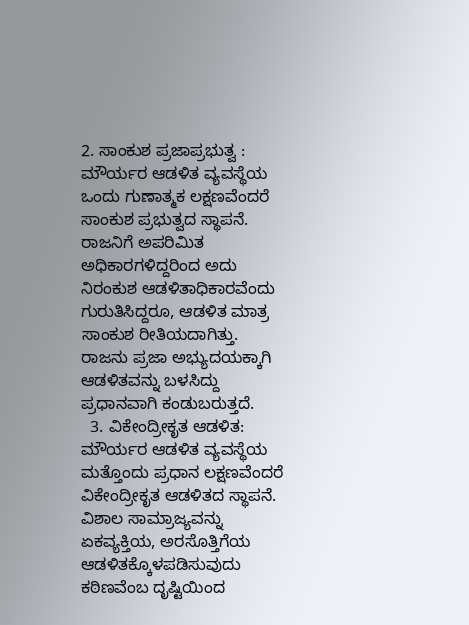2. ಸಾಂಕುಶ ಪ್ರಜಾಪ್ರಭುತ್ವ : ಮೌರ್ಯರ ಆಡಳಿತ ವ್ಯವಸ್ಥೆಯ ಒಂದು ಗುಣಾತ್ಮಕ ಲಕ್ಷಣವೆಂದರೆ ಸಾಂಕುಶ ಪ್ರಭುತ್ವದ ಸ್ಥಾಪನೆ. ರಾಜನಿಗೆ ಅಪರಿಮಿತ ಅಧಿಕಾರಗಳಿದ್ದರಿಂದ ಅದು ನಿರಂಕುಶ ಆಡಳಿತಾಧಿಕಾರವೆಂದು ಗುರುತಿಸಿದ್ದರೂ, ಆಡಳಿತ ಮಾತ್ರ ಸಾಂಕುಶ ರೀತಿಯದಾಗಿತ್ತು. ರಾಜನು ಪ್ರಜಾ ಅಭ್ಯುದಯಕ್ಕಾಗಿ ಆಡಳಿತವನ್ನು ಬಳಸಿದ್ದು ಪ್ರಧಾನವಾಗಿ ಕಂಡುಬರುತ್ತದೆ.
  3. ವಿಕೇಂದ್ರೀಕೃತ ಆಡಳಿತ: ಮೌರ್ಯರ ಆಡಳಿತ ವ್ಯವಸ್ಥೆಯ ಮತ್ತೊಂದು ಪ್ರಧಾನ ಲಕ್ಷಣವೆಂದರೆ ವಿಕೇಂದ್ರೀಕೃತ ಆಡಳಿತದ ಸ್ಥಾಪನೆ. ವಿಶಾಲ ಸಾಮ್ರಾಜ್ಯವನ್ನು ಏಕವ್ಯಕ್ತಿಯ, ಅರಸೊತ್ತಿಗೆಯ ಆಡಳಿತಕ್ಕೊಳಪಡಿಸುವುದು ಕಠಿಣವೆಂಬ ದೃಷ್ಟಿಯಿಂದ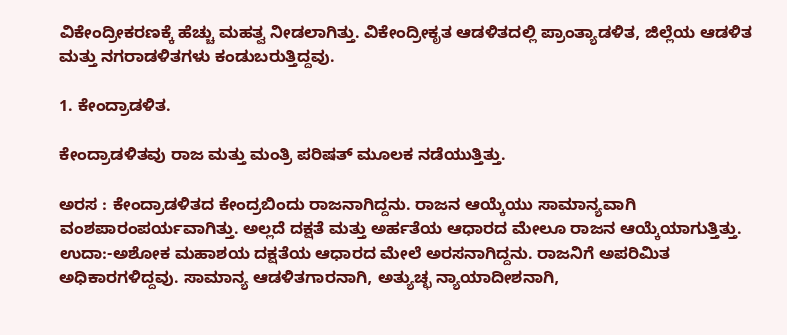ವಿಕೇಂದ್ರೀಕರಣಕ್ಕೆ ಹೆಚ್ಚು ಮಹತ್ವ ನೀಡಲಾಗಿತ್ತು. ವಿಕೇಂದ್ರೀಕೃತ ಆಡಳಿತದಲ್ಲಿ ಪ್ರಾಂತ್ಯಾಡಳಿತ, ಜಿಲ್ಲೆಯ ಆಡಳಿತ ಮತ್ತು ನಗರಾಡಳಿತಗಳು ಕಂಡುಬರುತ್ತಿದ್ದವು.

1. ಕೇಂದ್ರಾಡಳಿತ.

ಕೇಂದ್ರಾಡಳಿತವು ರಾಜ ಮತ್ತು ಮಂತ್ರಿ ಪರಿಷತ್ ಮೂಲಕ ನಡೆಯುತ್ತಿತ್ತು.

ಅರಸ : ಕೇಂದ್ರಾಡಳಿತದ ಕೇಂದ್ರಬಿಂದು ರಾಜನಾಗಿದ್ದನು. ರಾಜನ ಆಯ್ಕೆಯು ಸಾಮಾನ್ಯವಾಗಿ ವಂಶಪಾರಂಪರ್ಯವಾಗಿತ್ತು. ಅಲ್ಲದೆ ದಕ್ಷತೆ ಮತ್ತು ಅರ್ಹತೆಯ ಆಧಾರದ ಮೇಲೂ ರಾಜನ ಆಯ್ಕೆಯಾಗುತ್ತಿತ್ತು. ಉದಾ:-ಅಶೋಕ ಮಹಾಶಯ ದಕ್ಷತೆಯ ಆಧಾರದ ಮೇಲೆ ಅರಸನಾಗಿದ್ದನು. ರಾಜನಿಗೆ ಅಪರಿಮಿತ ಅಧಿಕಾರಗಳಿದ್ದವು. ಸಾಮಾನ್ಯ ಆಡಳಿತಗಾರನಾಗಿ, ಅತ್ಯುಚ್ಛ ನ್ಯಾಯಾದೀಶನಾಗಿ,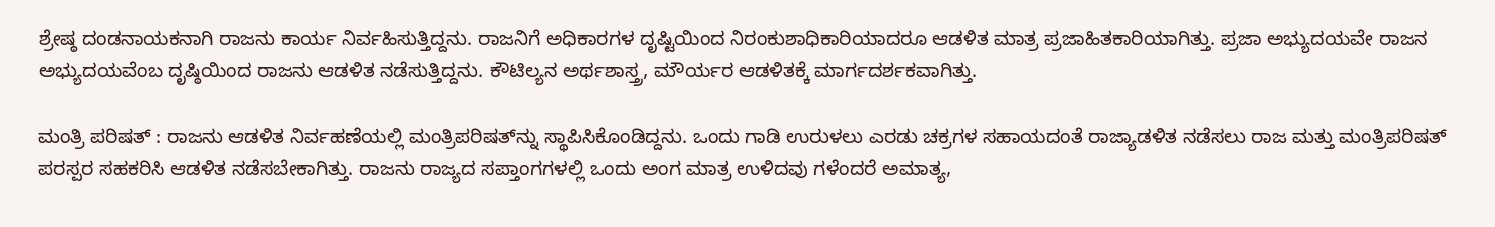ಶ್ರೇಷ್ಠ ದಂಡನಾಯಕನಾಗಿ ರಾಜನು ಕಾರ್ಯ ನಿರ್ವಹಿಸುತ್ತಿದ್ದನು. ರಾಜನಿಗೆ ಅಧಿಕಾರಗಳ ದೃಷ್ಟಿಯಿಂದ ನಿರಂಕುಶಾಧಿಕಾರಿಯಾದರೂ ಆಡಳಿತ ಮಾತ್ರ ಪ್ರಜಾಹಿತಕಾರಿಯಾಗಿತ್ತು. ಪ್ರಜಾ ಅಭ್ಯುದಯವೇ ರಾಜನ ಅಭ್ಯುದಯವೆಂಬ ದೃಷ್ಠಿಯಿಂದ ರಾಜನು ಆಡಳಿತ ನಡೆಸುತ್ತಿದ್ದನು. ಕೌಟಿಲ್ಯನ ಅರ್ಥಶಾಸ್ತ್ರ, ಮೌರ್ಯರ ಆಡಳಿತಕ್ಕೆ ಮಾರ್ಗದರ್ಶಕವಾಗಿತ್ತು.

ಮಂತ್ರಿ ಪರಿಷತ್ : ರಾಜನು ಆಡಳಿತ ನಿರ್ವಹಣೆಯಲ್ಲಿ ಮಂತ್ರಿಪರಿಷತ್‌ನ್ನು ಸ್ಥಾಪಿಸಿಕೊಂಡಿದ್ದನು. ಒಂದು ಗಾಡಿ ಉರುಳಲು ಎರಡು ಚಕ್ರಗಳ ಸಹಾಯದಂತೆ ರಾಜ್ಯಾಡಳಿತ ನಡೆಸಲು ರಾಜ ಮತ್ತು ಮಂತ್ರಿಪರಿಷತ್ ಪರಸ್ಪರ ಸಹಕರಿಸಿ ಆಡಳಿತ ನಡೆಸಬೇಕಾಗಿತ್ತು. ರಾಜನು ರಾಜ್ಯದ ಸಪ್ತಾಂಗಗಳಲ್ಲಿ ಒಂದು ಅಂಗ ಮಾತ್ರ ಉಳಿದವು ಗಳೆಂದರೆ ಅಮಾತ್ಯ,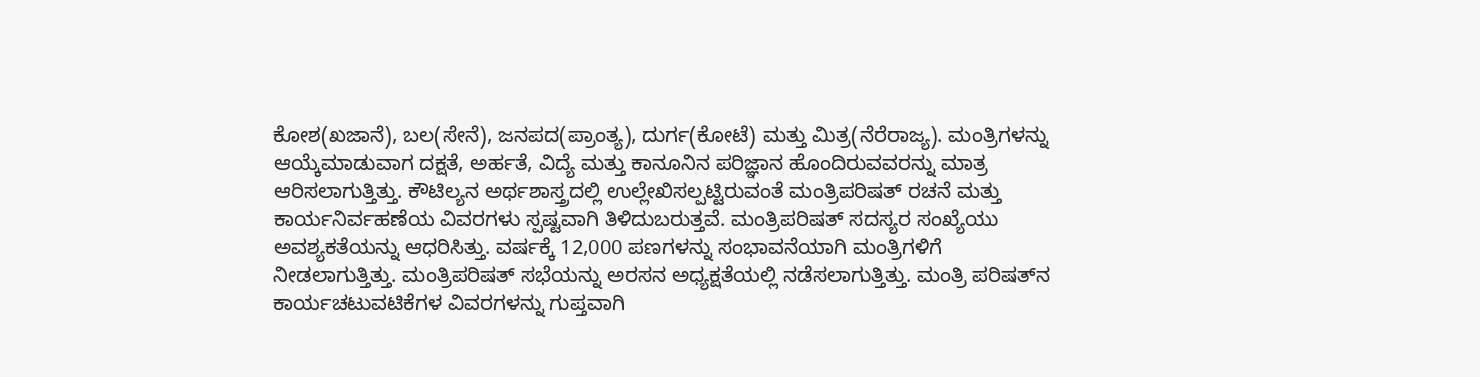ಕೋಶ(ಖಜಾನೆ), ಬಲ(ಸೇನೆ), ಜನಪದ(ಪ್ರಾಂತ್ಯ), ದುರ್ಗ(ಕೋಟೆ) ಮತ್ತು ಮಿತ್ರ(ನೆರೆರಾಜ್ಯ). ಮಂತ್ರಿಗಳನ್ನು ಆಯ್ಕೆಮಾಡುವಾಗ ದಕ್ಷತೆ, ಅರ್ಹತೆ, ವಿದ್ಯೆ ಮತ್ತು ಕಾನೂನಿನ ಪರಿಜ್ಞಾನ ಹೊಂದಿರುವವರನ್ನು ಮಾತ್ರ ಆರಿಸಲಾಗುತ್ತಿತ್ತು. ಕೌಟಿಲ್ಯನ ಅರ್ಥಶಾಸ್ತ್ರದಲ್ಲಿ ಉಲ್ಲೇಖಿಸಲ್ಪಟ್ಟಿರುವಂತೆ ಮಂತ್ರಿಪರಿಷತ್ ರಚನೆ ಮತ್ತು ಕಾರ್ಯನಿರ್ವಹಣೆಯ ವಿವರಗಳು ಸ್ಪಷ್ಟವಾಗಿ ತಿಳಿದುಬರುತ್ತವೆ. ಮಂತ್ರಿಪರಿಷತ್‌ ಸದಸ್ಯರ ಸಂಖ್ಯೆಯು ಅವಶ್ಯಕತೆಯನ್ನು ಆಧರಿಸಿತ್ತು. ವರ್ಷಕ್ಕೆ 12,000 ಪಣಗಳನ್ನು ಸಂಭಾವನೆಯಾಗಿ ಮಂತ್ರಿಗಳಿಗೆ ನೀಡಲಾಗುತ್ತಿತ್ತು. ಮಂತ್ರಿಪರಿಷತ್ ಸಭೆಯನ್ನು ಅರಸನ ಅಧ್ಯಕ್ಷತೆಯಲ್ಲಿ ನಡೆಸಲಾಗುತ್ತಿತ್ತು. ಮಂತ್ರಿ ಪರಿಷತ್‌ನ ಕಾರ್ಯಚಟುವಟಿಕೆಗಳ ವಿವರಗಳನ್ನು ಗುಪ್ತವಾಗಿ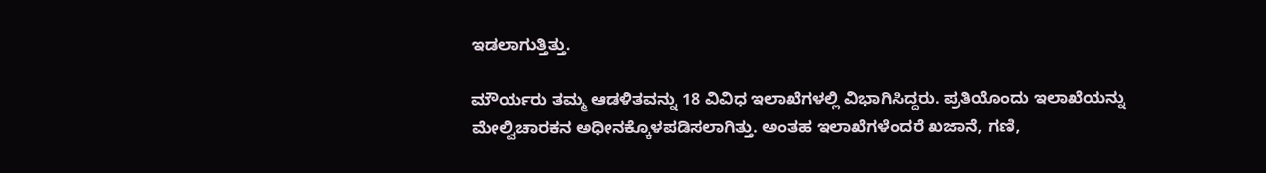ಇಡಲಾಗುತ್ತಿತ್ತು.

ಮೌರ್ಯರು ತಮ್ಮ ಆಡಳಿತವನ್ನು 18 ವಿವಿಧ ಇಲಾಖೆಗಳಲ್ಲಿ ವಿಭಾಗಿಸಿದ್ದರು. ಪ್ರತಿಯೊಂದು ಇಲಾಖೆಯನ್ನು ಮೇಲ್ವಿಚಾರಕನ ಅಧೀನಕ್ಕೊಳಪಡಿಸಲಾಗಿತ್ತು. ಅಂತಹ ಇಲಾಖೆಗಳೆಂದರೆ ಖಜಾನೆ, ಗಣಿ,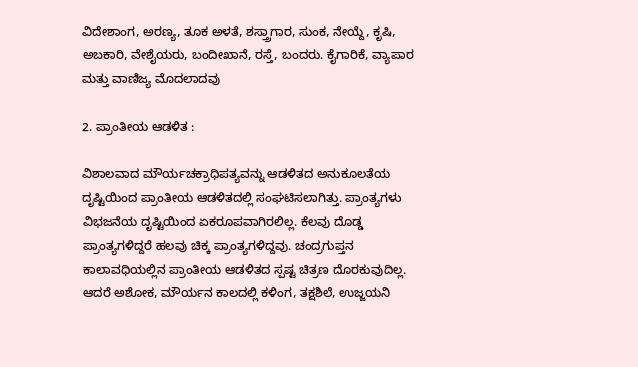ವಿದೇಶಾಂಗ, ಅರಣ್ಯ, ತೂಕ ಅಳತೆ, ಶಸ್ತ್ರಾಗಾರ, ಸುಂಕ, ನೇಯ್ದೆ, ಕೃಷಿ, ಅಬಕಾರಿ, ವೇಶೈಯರು, ಬಂದೀಖಾನೆ, ರಸ್ತೆ, ಬಂದರು. ಕೈಗಾರಿಕೆ, ವ್ಯಾಪಾರ ಮತ್ತು ವಾಣಿಜ್ಯ ಮೊದಲಾದವು

2. ಪ್ರಾಂತೀಯ ಆಡಳಿತ :

ವಿಶಾಲವಾದ ಮೌರ್ಯಚಕ್ರಾಧಿಪತ್ಯವನ್ನು ಆಡಳಿತದ ಅನುಕೂಲತೆಯ ದೃಷ್ಟಿಯಿಂದ ಪ್ರಾಂತೀಯ ಆಡಳಿತದಲ್ಲಿ ಸಂಘಟಿಸಲಾಗಿತ್ತು. ಪ್ರಾಂತ್ಯಗಳು ವಿಭಜನೆಯ ದೃಷ್ಟಿಯಿಂದ ಏಕರೂಪವಾಗಿರಲಿಲ್ಲ. ಕೆಲವು ದೊಡ್ಡ ಪ್ರಾಂತ್ಯಗಳಿದ್ದರೆ ಹಲವು ಚಿಕ್ಕ ಪ್ರಾಂತ್ಯಗಳಿದ್ದವು. ಚಂದ್ರಗುಪ್ತನ ಕಾಲಾವಧಿಯಲ್ಲಿನ ಪ್ರಾಂತೀಯ ಆಡಳಿತದ ಸ್ಪಷ್ಟ ಚಿತ್ರಣ ದೊರಕುವುದಿಲ್ಲ. ಆದರೆ ಅಶೋಕ, ಮೌರ್ಯನ ಕಾಲದಲ್ಲಿ ಕಳಿಂಗ, ತಕ್ಷಶಿಲೆ, ಉಜ್ಜಯನಿ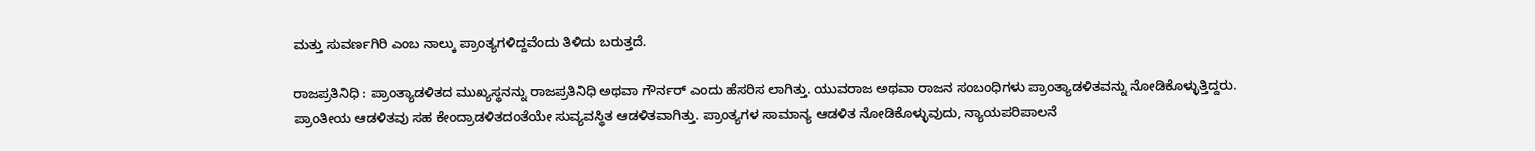ಮತ್ತು ಸುವರ್ಣಗಿರಿ ಎಂಬ ನಾಲ್ಕು ಪ್ರಾಂತ್ಯಗಳಿದ್ದವೆಂದು ತಿಳಿದು ಬರುತ್ತದೆ.

ರಾಜಪ್ರತಿನಿಧಿ : ಪ್ರಾಂತ್ಯಾಡಳಿತದ ಮುಖ್ಯಸ್ಥನನ್ನು ರಾಜಪ್ರತಿನಿಧಿ ಅಥವಾ ಗೌರ್ನರ್ ಎಂದು ಹೆಸರಿಸ ಲಾಗಿತ್ತು. ಯುವರಾಜ ಅಥವಾ ರಾಜನ ಸಂಬಂಧಿಗಳು ಪ್ರಾಂತ್ಯಾಡಳಿತವನ್ನು ನೋಡಿಕೊಳ್ಳುತ್ತಿದ್ದರು. ಪ್ರಾಂತೀಯ ಆಡಳಿತವು ಸಹ ಕೇಂದ್ರಾಡಳಿತದಂತೆಯೇ ಸುವ್ಯವಸ್ಥಿತ ಆಡಳಿತವಾಗಿತ್ತು. ಪ್ರಾಂತ್ಯಗಳ ಸಾಮಾನ್ಯ ಆಡಳಿತ ನೋಡಿಕೊಳ್ಳುವುದು, ನ್ಯಾಯಪರಿಪಾಲನೆ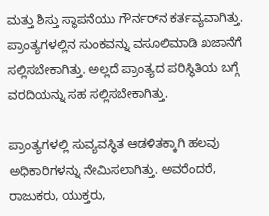ಮತ್ತು ಶಿಸ್ತು ಸ್ಥಾಪನೆಯು ಗೌರ್ನರ್‌ನ ಕರ್ತವ್ಯವಾಗಿತ್ತು. ಪ್ರಾಂತ್ಯಗಳಲ್ಲಿನ ಸುಂಕವನ್ನು ವಸೂಲಿಮಾಡಿ ಖಜಾನೆಗೆ ಸಲ್ಲಿಸಬೇಕಾಗಿತ್ತು. ಅಲ್ಲದೆ ಪ್ರಾಂತ್ಯದ ಪರಿಸ್ಥಿತಿಯ ಬಗ್ಗೆ ವರದಿಯನ್ನು ಸಹ ಸಲ್ಲಿಸಬೇಕಾಗಿತ್ತು.

ಪ್ರಾಂತ್ಯಗಳಲ್ಲಿ ಸುವ್ಯವಸ್ಥಿತ ಆಡಳಿತಕ್ಕಾಗಿ ಹಲವು ಅಧಿಕಾರಿಗಳನ್ನು ನೇಮಿಸಲಾಗಿತ್ತು. ಅವರೆಂದರೆ, ರಾಜುಕರು, ಯುಕ್ತರು,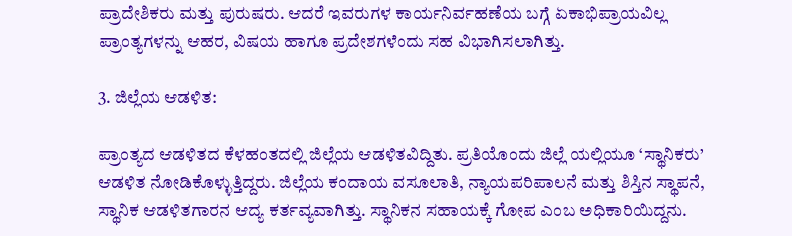ಪ್ರಾದೇಶಿಕರು ಮತ್ತು ಪುರುಷರು. ಆದರೆ ಇವರುಗಳ ಕಾರ್ಯನಿರ್ವಹಣೆಯ ಬಗ್ಗೆ ಏಕಾಭಿಪ್ರಾಯವಿಲ್ಲ ಪ್ರಾಂತ್ಯಗಳನ್ನು ಆಹರ, ವಿಷಯ ಹಾಗೂ ಪ್ರದೇಶಗಳೆಂದು ಸಹ ವಿಭಾಗಿಸಲಾಗಿತ್ತು.

3. ಜಿಲ್ಲೆಯ ಆಡಳಿತ:

ಪ್ರಾಂತ್ಯದ ಆಡಳಿತದ ಕೆಳಹಂತದಲ್ಲಿ ಜಿಲ್ಲೆಯ ಆಡಳಿತವಿದ್ದಿತು. ಪ್ರತಿಯೊಂದು ಜಿಲ್ಲೆ ಯಲ್ಲಿಯೂ ‘ಸ್ಥಾನಿಕರು’ ಆಡಳಿತ ನೋಡಿಕೊಳ್ಳುತ್ತಿದ್ದರು. ಜಿಲ್ಲೆಯ ಕಂದಾಯ ವಸೂಲಾತಿ, ನ್ಯಾಯಪರಿಪಾಲನೆ ಮತ್ತು ಶಿಸ್ತಿನ ಸ್ಥಾಪನೆ, ಸ್ಥಾನಿಕ ಆಡಳಿತಗಾರನ ಆದ್ಯ ಕರ್ತವ್ಯವಾಗಿತ್ತು. ಸ್ಥಾನಿಕನ ಸಹಾಯಕ್ಕೆ ಗೋಪ ಎಂಬ ಅಧಿಕಾರಿಯಿದ್ದನು.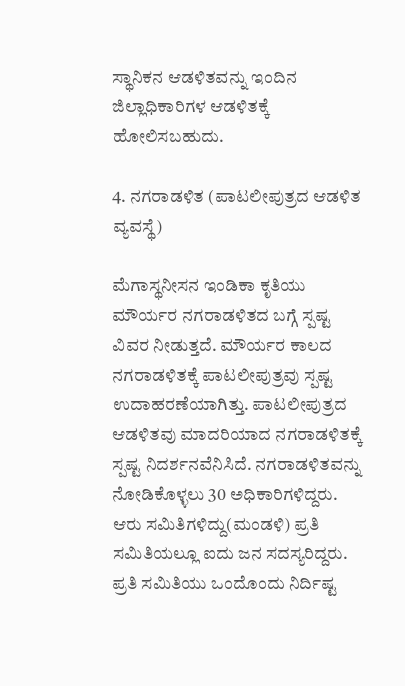ಸ್ಥಾನಿಕನ ಆಡಳಿತವನ್ನು ಇಂದಿನ ಜಿಲ್ಲಾಧಿಕಾರಿಗಳ ಆಡಳಿತಕ್ಕೆ ಹೋಲಿಸಬಹುದು.

4. ನಗರಾಡಳಿತ (ಪಾಟಲೀಪುತ್ರದ ಆಡಳಿತ ವ್ಯವಸ್ಥೆ)

ಮೆಗಾಸ್ಥನೀಸನ ಇಂಡಿಕಾ ಕೃತಿಯು ಮೌರ್ಯರ ನಗರಾಡಳಿತದ ಬಗ್ಗೆ ಸ್ಪಷ್ಟ ವಿವರ ನೀಡುತ್ತದೆ. ಮೌರ್ಯರ ಕಾಲದ ನಗರಾಡಳಿತಕ್ಕೆ ಪಾಟಲೀಪುತ್ರವು ಸ್ಪಷ್ಟ ಉದಾಹರಣೆಯಾಗಿತ್ತು. ಪಾಟಲೀಪುತ್ರದ ಆಡಳಿತವು ಮಾದರಿಯಾದ ನಗರಾಡಳಿತಕ್ಕೆ ಸ್ಪಷ್ಟ ನಿದರ್ಶನವೆನಿಸಿದೆ. ನಗರಾಡಳಿತವನ್ನು ನೋಡಿಕೊಳ್ಳಲು 30 ಅಧಿಕಾರಿಗಳಿದ್ದರು. ಆರು ಸಮಿತಿಗಳಿದ್ದು(ಮಂಡಳಿ) ಪ್ರತಿ ಸಮಿತಿಯಲ್ಲೂ ಐದು ಜನ ಸದಸ್ಯರಿದ್ದರು. ಪ್ರತಿ ಸಮಿತಿಯು ಒಂದೊಂದು ನಿರ್ದಿಷ್ಟ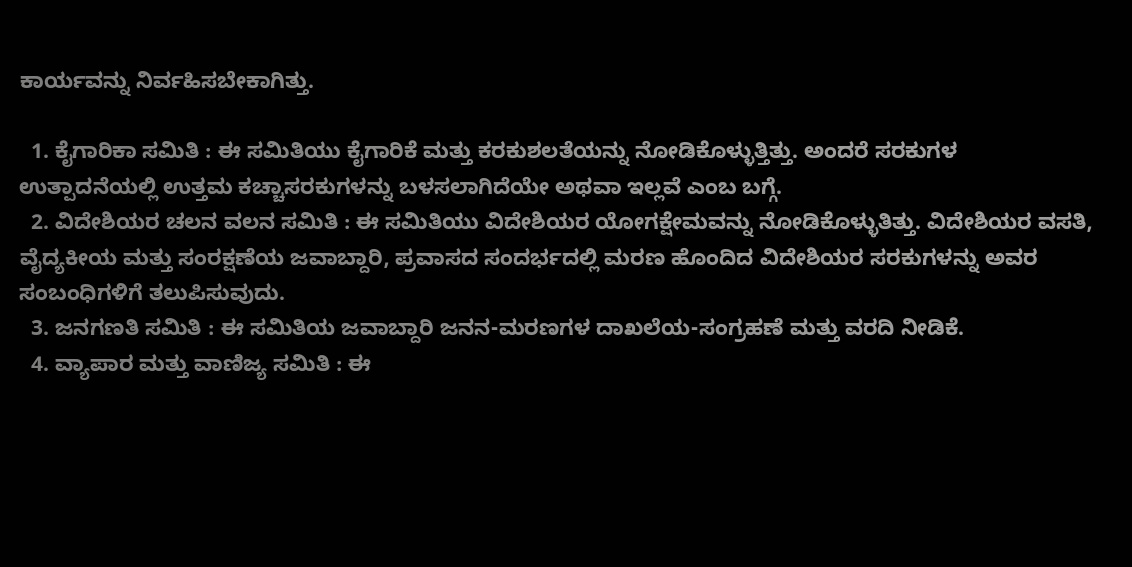ಕಾರ್ಯವನ್ನು ನಿರ್ವಹಿಸಬೇಕಾಗಿತ್ತು.

  1. ಕೈಗಾರಿಕಾ ಸಮಿತಿ : ಈ ಸಮಿತಿಯು ಕೈಗಾರಿಕೆ ಮತ್ತು ಕರಕುಶಲತೆಯನ್ನು ನೋಡಿಕೊಳ್ಳುತ್ತಿತ್ತು. ಅಂದರೆ ಸರಕುಗಳ ಉತ್ಪಾದನೆಯಲ್ಲಿ ಉತ್ತಮ ಕಚ್ಚಾಸರಕುಗಳನ್ನು ಬಳಸಲಾಗಿದೆಯೇ ಅಥವಾ ಇಲ್ಲವೆ ಎಂಬ ಬಗ್ಗೆ.
  2. ವಿದೇಶಿಯರ ಚಲನ ವಲನ ಸಮಿತಿ : ಈ ಸಮಿತಿಯು ವಿದೇಶಿಯರ ಯೋಗಕ್ಷೇಮವನ್ನು ನೋಡಿಕೊಳ್ಳುತಿತ್ತು. ವಿದೇಶಿಯರ ವಸತಿ, ವೈದ್ಯಕೀಯ ಮತ್ತು ಸಂರಕ್ಷಣೆಯ ಜವಾಬ್ದಾರಿ, ಪ್ರವಾಸದ ಸಂದರ್ಭದಲ್ಲಿ ಮರಣ ಹೊಂದಿದ ವಿದೇಶಿಯರ ಸರಕುಗಳನ್ನು ಅವರ ಸಂಬಂಧಿಗಳಿಗೆ ತಲುಪಿಸುವುದು.
  3. ಜನಗಣತಿ ಸಮಿತಿ : ಈ ಸಮಿತಿಯ ಜವಾಬ್ದಾರಿ ಜನನ-ಮರಣಗಳ ದಾಖಲೆಯ-ಸಂಗ್ರಹಣೆ ಮತ್ತು ವರದಿ ನೀಡಿಕೆ.
  4. ವ್ಯಾಪಾರ ಮತ್ತು ವಾಣಿಜ್ಯ ಸಮಿತಿ : ಈ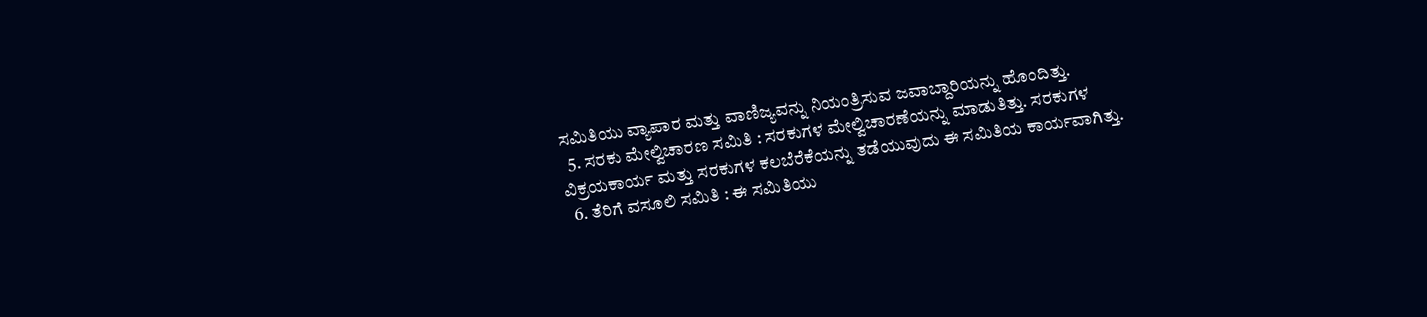ಸಮಿತಿಯು ವ್ಯಾಪಾರ ಮತ್ತು ವಾಣಿಜ್ಯವನ್ನು ನಿಯಂತ್ರಿಸುವ ಜವಾಬ್ದಾರಿಯನ್ನು ಹೊಂದಿತ್ತು.
  5. ಸರಕು ಮೇಲ್ವಿಚಾರಣ ಸಮಿತಿ : ಸರಕುಗಳ ಮೇಲ್ವಿಚಾರಣೆಯನ್ನು ಮಾಡುತಿತ್ತು. ಸರಕುಗಳ ವಿಕ್ರಯಕಾರ್ಯ ಮತ್ತು ಸರಕುಗಳ ಕಲಬೆರೆಕೆಯನ್ನು ತಡೆಯುವುದು ಈ ಸಮಿತಿಯ ಕಾರ್ಯವಾಗಿತ್ತು.
  6. ತೆರಿಗೆ ವಸೂಲಿ ಸಮಿತಿ : ಈ ಸಮಿತಿಯು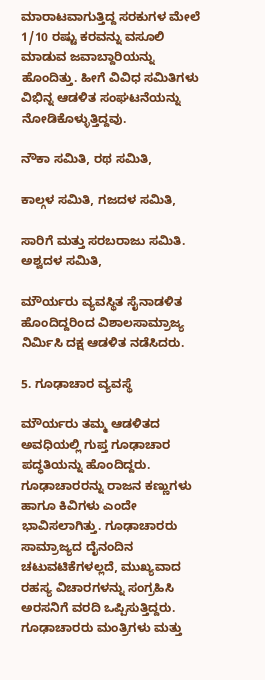ಮಾರಾಟವಾಗುತ್ತಿದ್ದ ಸರಕುಗಳ ಮೇಲೆ 1/10 ರಷ್ಟು ಕರವನ್ನು ವಸೂಲಿ ಮಾಡುವ ಜವಾಬ್ದಾರಿಯನ್ನು ಹೊಂದಿತ್ತು. ಹೀಗೆ ವಿವಿಧ ಸಮಿತಿಗಳು ವಿಭಿನ್ನ ಆಡಳಿತ ಸಂಘಟನೆಯನ್ನು ನೋಡಿಕೊಳ್ಳುತ್ತಿದ್ದವು.

ನೌಕಾ ಸಮಿತಿ, ರಥ ಸಮಿತಿ,

ಕಾಲ್ಗಳ ಸಮಿತಿ, ಗಜದಳ ಸಮಿತಿ,

ಸಾರಿಗೆ ಮತ್ತು ಸರಬರಾಜು ಸಮಿತಿ. ಅಶ್ವದಳ ಸಮಿತಿ,

ಮೌರ್ಯರು ವ್ಯವಸ್ಥಿತ ಸೈನಾಡಳಿತ ಹೊಂದಿದ್ದರಿಂದ ವಿಶಾಲಸಾಮ್ರಾಜ್ಯ ನಿರ್ಮಿಸಿ ದಕ್ಷ ಆಡಳಿತ ನಡೆಸಿದರು.

5. ಗೂಢಾಚಾರ ವ್ಯವಸ್ಥೆ

ಮೌರ್ಯರು ತಮ್ಮ ಆಡಳಿತದ ಅವಧಿಯಲ್ಲಿ ಗುಪ್ತ ಗೂಢಾಚಾರ ಪದ್ಧತಿಯನ್ನು ಹೊಂದಿದ್ದರು. ಗೂಢಾಚಾರರನ್ನು ರಾಜನ ಕಣ್ಣುಗಳು ಹಾಗೂ ಕಿವಿಗಳು ಎಂದೇ ಭಾವಿಸಲಾಗಿತ್ತು. ಗೂಢಾಚಾರರು ಸಾಮ್ರಾಜ್ಯದ ದೈನಂದಿನ ಚಟುವಟಿಕೆಗಳಲ್ಲದೆ, ಮುಖ್ಯವಾದ ರಹಸ್ಯ ವಿಚಾರಗಳನ್ನು ಸಂಗ್ರಹಿಸಿ ಅರಸನಿಗೆ ವರದಿ ಒಪ್ಪಿಸುತ್ತಿದ್ದರು. ಗೂಢಾಚಾರರು ಮಂತ್ರಿಗಳು ಮತ್ತು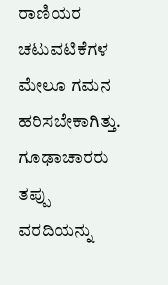ರಾಣಿಯರ ಚಟುವಟಿಕೆಗಳ ಮೇಲೂ ಗಮನ ಹರಿಸಬೇಕಾಗಿತ್ತು. ಗೂಢಾಚಾರರು ತಪ್ಪು ವರದಿಯನ್ನು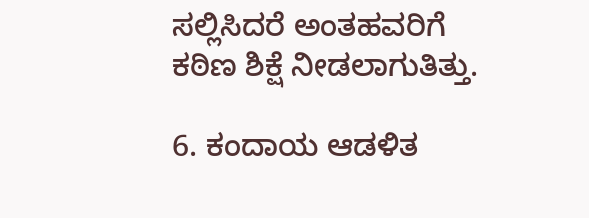ಸಲ್ಲಿಸಿದರೆ ಅಂತಹವರಿಗೆ ಕಠಿಣ ಶಿಕ್ಷೆ ನೀಡಲಾಗುತಿತ್ತು.

6. ಕಂದಾಯ ಆಡಳಿತ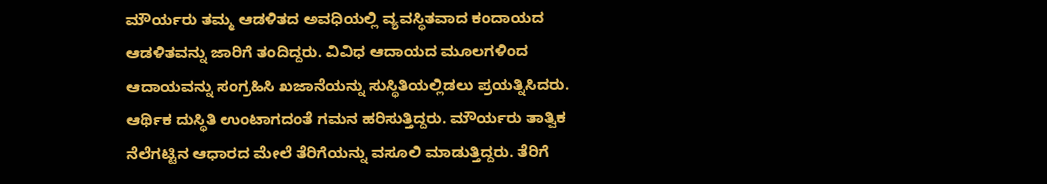ಮೌರ್ಯರು ತಮ್ಮ ಆಡಳಿತದ ಅವಧಿಯಲ್ಲಿ ವ್ಯವಸ್ಥಿತವಾದ ಕಂದಾಯದ ಆಡಳಿತವನ್ನು ಜಾರಿಗೆ ತಂದಿದ್ದರು. ವಿವಿಧ ಆದಾಯದ ಮೂಲಗಳಿಂದ ಆದಾಯವನ್ನು ಸಂಗ್ರಹಿಸಿ ಖಜಾನೆಯನ್ನು ಸುಸ್ಥಿತಿಯಲ್ಲಿಡಲು ಪ್ರಯತ್ನಿಸಿದರು. ಆರ್ಥಿಕ ದುಸ್ಥಿತಿ ಉಂಟಾಗದಂತೆ ಗಮನ ಹರಿಸುತ್ತಿದ್ದರು. ಮೌರ್ಯರು ತಾತ್ವಿಕ ನೆಲೆಗಟ್ಟಿನ ಆಧಾರದ ಮೇಲೆ ತೆರಿಗೆಯನ್ನು ವಸೂಲಿ ಮಾಡುತ್ತಿದ್ದರು. ತೆರಿಗೆ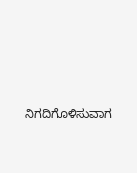ನಿಗದಿಗೊಳಿಸುವಾಗ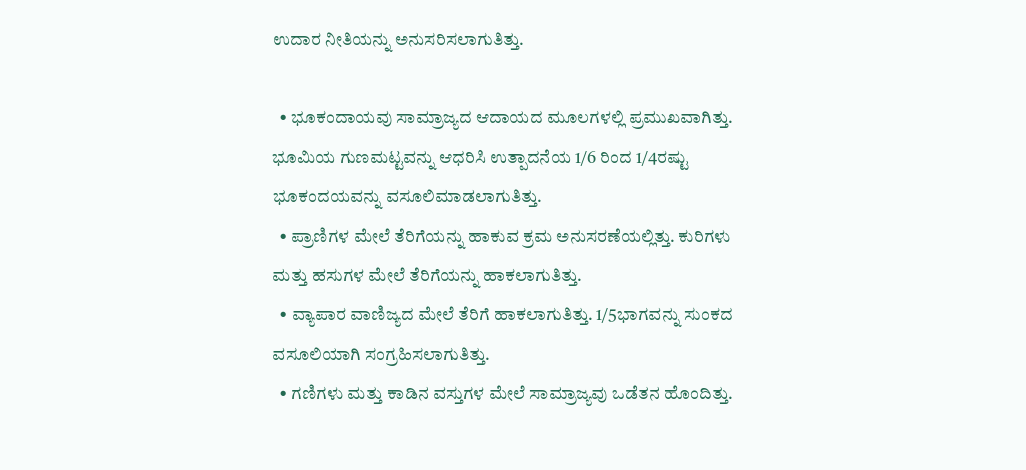ಉದಾರ ನೀತಿಯನ್ನು ಅನುಸರಿಸಲಾಗುತಿತ್ತು.

  • ಭೂಕಂದಾಯವು ಸಾಮ್ರಾಜ್ಯದ ಆದಾಯದ ಮೂಲಗಳಲ್ಲಿ ಪ್ರಮುಖವಾಗಿತ್ತು. ಭೂಮಿಯ ಗುಣಮಟ್ಟವನ್ನು ಆಧರಿಸಿ ಉತ್ಪಾದನೆಯ 1/6 ರಿಂದ 1/4ರಷ್ಟು ಭೂಕಂದಯವನ್ನು ವಸೂಲಿಮಾಡಲಾಗುತಿತ್ತು.
  • ಪ್ರಾಣಿಗಳ ಮೇಲೆ ತೆರಿಗೆಯನ್ನು ಹಾಕುವ ಕ್ರಮ ಅನುಸರಣೆಯಲ್ಲಿತ್ತು. ಕುರಿಗಳು ಮತ್ತು ಹಸುಗಳ ಮೇಲೆ ತೆರಿಗೆಯನ್ನು ಹಾಕಲಾಗುತಿತ್ತು.
  • ವ್ಯಾಪಾರ ವಾಣಿಜ್ಯದ ಮೇಲೆ ತೆರಿಗೆ ಹಾಕಲಾಗುತಿತ್ತು. 1/5ಭಾಗವನ್ನು ಸುಂಕದ ವಸೂಲಿಯಾಗಿ ಸಂಗ್ರಹಿಸಲಾಗುತಿತ್ತು.
  • ಗಣಿಗಳು ಮತ್ತು ಕಾಡಿನ ವಸ್ತುಗಳ ಮೇಲೆ ಸಾಮ್ರಾಜ್ಯವು ಒಡೆತನ ಹೊಂದಿತ್ತು.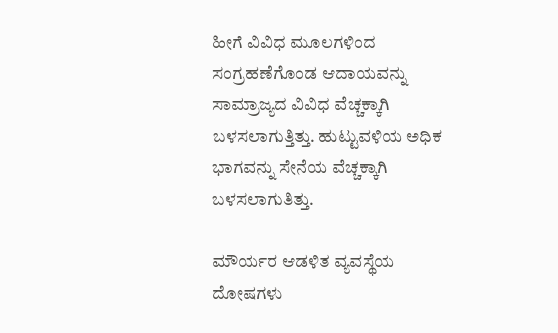ಹೀಗೆ ವಿವಿಧ ಮೂಲಗಳಿಂದ ಸಂಗ್ರಹಣೆಗೊಂಡ ಆದಾಯವನ್ನು ಸಾಮ್ರಾಜ್ಯದ ವಿವಿಧ ವೆಚ್ಚಕ್ಕಾಗಿ ಬಳಸಲಾಗುತ್ತಿತ್ತು. ಹುಟ್ಟುವಳಿಯ ಅಧಿಕ ಭಾಗವನ್ನು ಸೇನೆಯ ವೆಚ್ಚಕ್ಕಾಗಿ ಬಳಸಲಾಗುತಿತ್ತು.

ಮೌರ್ಯರ ಆಡಳಿತ ವ್ಯವಸ್ಥೆಯ ದೋಷಗಳು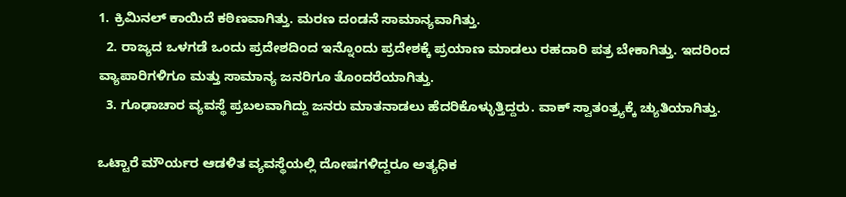1. ಕ್ರಿಮಿನಲ್ ಕಾಯಿದೆ ಕಠಿಣವಾಗಿತ್ತು. ಮರಣ ದಂಡನೆ ಸಾಮಾನ್ಯವಾಗಿತ್ತು.
  2. ರಾಜ್ಯದ ಒಳಗಡೆ ಒಂದು ಪ್ರದೇಶದಿಂದ ಇನ್ನೊಂದು ಪ್ರದೇಶಕ್ಕೆ ಪ್ರಯಾಣ ಮಾಡಲು ರಹದಾರಿ ಪತ್ರ ಬೇಕಾಗಿತ್ತು. ಇದರಿಂದ ವ್ಯಾಪಾರಿಗಳಿಗೂ ಮತ್ತು ಸಾಮಾನ್ಯ ಜನರಿಗೂ ತೊಂದರೆಯಾಗಿತ್ತು.
  3. ಗೂಢಾಚಾರ ವ್ಯವಸ್ಥೆ ಪ್ರಬಲವಾಗಿದ್ದು ಜನರು ಮಾತನಾಡಲು ಹೆದರಿಕೊಳ್ಳುತ್ತಿದ್ದರು. ವಾಕ್ ಸ್ವಾತಂತ್ರ್ಯಕ್ಕೆ ಚ್ಯುತಿಯಾಗಿತ್ತು.

ಒಟ್ಟಾರೆ ಮೌರ್ಯರ ಆಡಳಿತ ವ್ಯವಸ್ಥೆಯಲ್ಲಿ ದೋಷಗಳಿದ್ದರೂ ಅತ್ಯಧಿಕ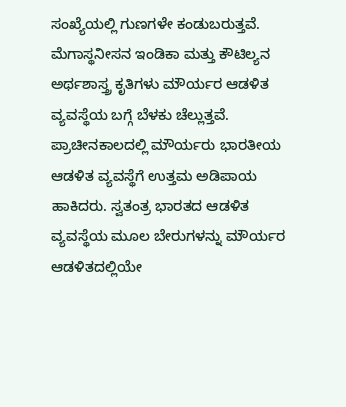ಸಂಖ್ಯೆಯಲ್ಲಿ ಗುಣಗಳೇ ಕಂಡುಬರುತ್ತವೆ. ಮೆಗಾಸ್ಥನೀಸನ ಇಂಡಿಕಾ ಮತ್ತು ಕೌಟಿಲ್ಯನ ಅರ್ಥಶಾಸ್ತ್ರ ಕೃತಿಗಳು ಮೌರ್ಯರ ಆಡಳಿತ ವ್ಯವಸ್ಥೆಯ ಬಗ್ಗೆ ಬೆಳಕು ಚೆಲ್ಲುತ್ತವೆ. ಪ್ರಾಚೀನಕಾಲದಲ್ಲಿ ಮೌರ್ಯರು ಭಾರತೀಯ ಆಡಳಿತ ವ್ಯವಸ್ಥೆಗೆ ಉತ್ತಮ ಅಡಿಪಾಯ ಹಾಕಿದರು. ಸ್ವತಂತ್ರ ಭಾರತದ ಆಡಳಿತ ವ್ಯವಸ್ಥೆಯ ಮೂಲ ಬೇರುಗಳನ್ನು ಮೌರ್ಯರ ಆಡಳಿತದಲ್ಲಿಯೇ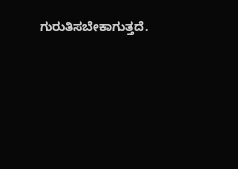ಗುರುತಿಸಬೇಕಾಗುತ್ತದೆ.